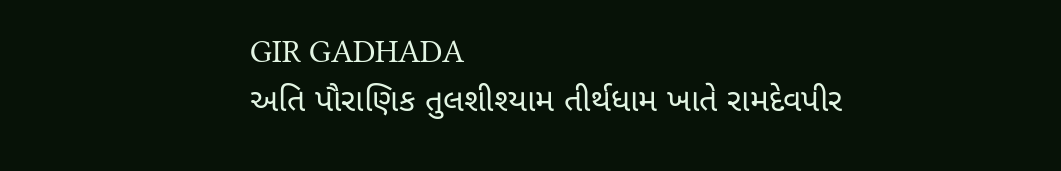GIR GADHADA
અતિ પૌરાણિક તુલશીશ્યામ તીર્થધામ ખાતે રામદેવપીર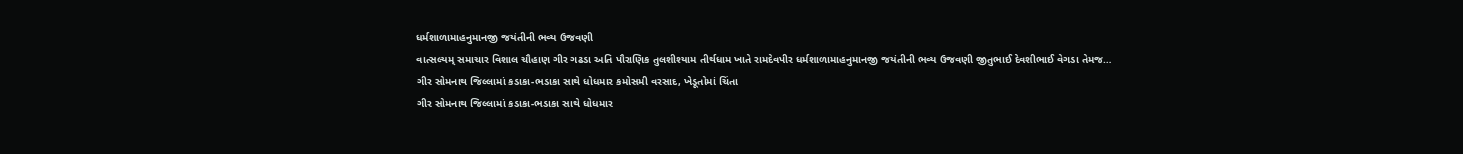ધર્મશાળામાહનુમાનજી જયંતીની ભવ્ય ઉજવણી
વાત્સલ્યમ્ સમાચાર વિશાલ ચૌહાણ ગીર ગઢડા અતિ પૌરાણિક તુલશીશ્યામ તીર્થધામ ખાતે રામદેવપીર ધર્મશાળામાહનુમાનજી જયંતીની ભવ્ય ઉજવણી જીતુભાઈ દેવશીભાઈ વેગડા તેમજ…
ગીર સોમનાથ જિલ્લામાં કડાકા-ભડાકા સાથે ધોધમાર કમોસમી વરસાદ, ખેડૂતોમાં ચિંતા
ગીર સોમનાથ જિલ્લામાં કડાકા-ભડાકા સાથે ધોધમાર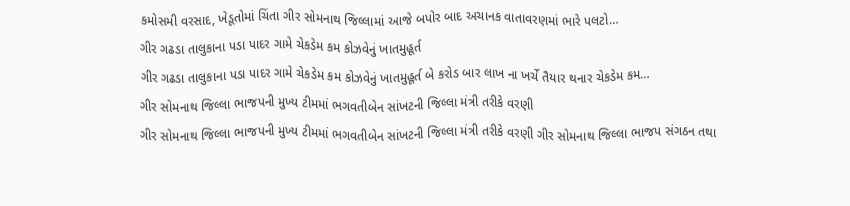કમોસમી વરસાદ, ખેડૂતોમાં ચિંતા ગીર સોમનાથ જિલ્લામાં આજે બપોર બાદ અચાનક વાતાવરણમાં ભારે પલટો…
ગીર ગઢડા તાલુકાના પડા પાદર ગામે ચેકડેમ કમ કોઝવેનું ખાતમુહૂર્ત
ગીર ગઢડા તાલુકાના પડા પાદર ગામે ચેકડેમ કમ કોઝવેનું ખાતમુહૂર્ત બે કરોડ બાર લાખ ના ખર્ચે તૈયાર થનાર ચેકડેમ કમ…
ગીર સોમનાથ જિલ્લા ભાજપની મુખ્ય ટીમમાં ભગવતીબેન સાંખટની જિલ્લા મંત્રી તરીકે વરણી
ગીર સોમનાથ જિલ્લા ભાજપની મુખ્ય ટીમમાં ભગવતીબેન સાંખટની જિલ્લા મંત્રી તરીકે વરણી ગીર સોમનાથ જિલ્લા ભાજપ સંગઠન તથા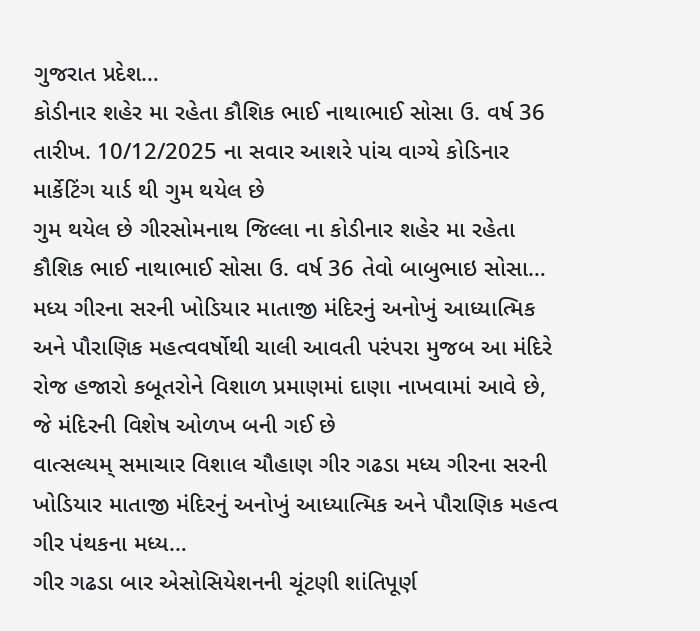ગુજરાત પ્રદેશ…
કોડીનાર શહેર મા રહેતા કૌશિક ભાઈ નાથાભાઈ સોસા ઉ. વર્ષ 36 તારીખ. 10/12/2025 ના સવાર આશરે પાંચ વાગ્યે કોડિનાર માર્કેટિંગ યાર્ડ થી ગુમ થયેલ છે
ગુમ થયેલ છે ગીરસોમનાથ જિલ્લા ના કોડીનાર શહેર મા રહેતા કૌશિક ભાઈ નાથાભાઈ સોસા ઉ. વર્ષ 36 તેવો બાબુભાઇ સોસા…
મધ્ય ગીરના સરની ખોડિયાર માતાજી મંદિરનું અનોખું આધ્યાત્મિક અને પૌરાણિક મહત્વવર્ષોથી ચાલી આવતી પરંપરા મુજબ આ મંદિરે રોજ હજારો કબૂતરોને વિશાળ પ્રમાણમાં દાણા નાખવામાં આવે છે, જે મંદિરની વિશેષ ઓળખ બની ગઈ છે
વાત્સલ્યમ્ સમાચાર વિશાલ ચૌહાણ ગીર ગઢડા મધ્ય ગીરના સરની ખોડિયાર માતાજી મંદિરનું અનોખું આધ્યાત્મિક અને પૌરાણિક મહત્વ ગીર પંથકના મધ્ય…
ગીર ગઢડા બાર એસોસિયેશનની ચૂંટણી શાંતિપૂર્ણ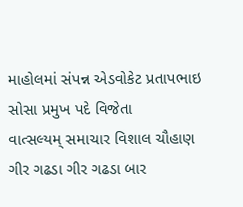માહોલમાં સંપન્ન એડવોકેટ પ્રતાપભાઇ સોસા પ્રમુખ પદે વિજેતા
વાત્સલ્યમ્ સમાચાર વિશાલ ચૌહાણ ગીર ગઢડા ગીર ગઢડા બાર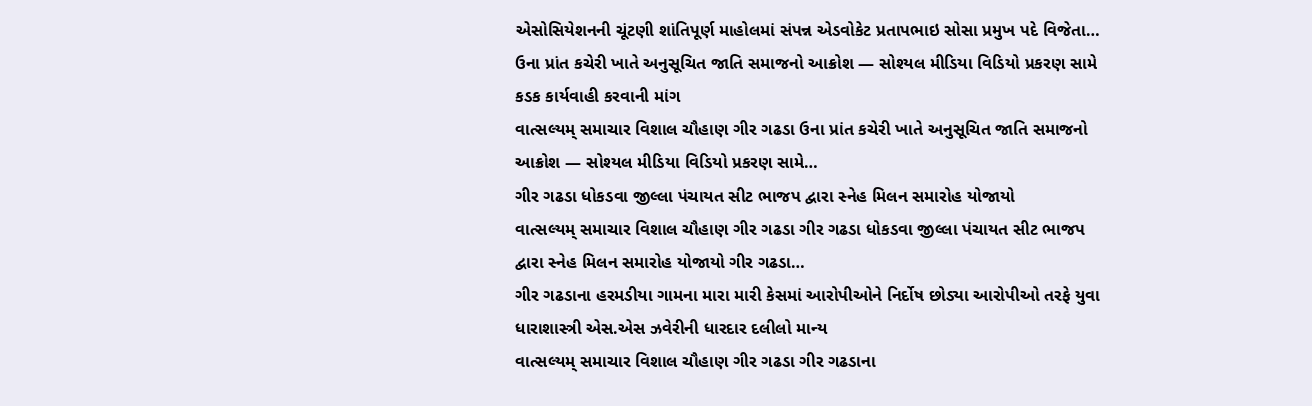એસોસિયેશનની ચૂંટણી શાંતિપૂર્ણ માહોલમાં સંપન્ન એડવોકેટ પ્રતાપભાઇ સોસા પ્રમુખ પદે વિજેતા…
ઉના પ્રાંત કચેરી ખાતે અનુસૂચિત જાતિ સમાજનો આક્રોશ — સોશ્યલ મીડિયા વિડિયો પ્રકરણ સામે કડક કાર્યવાહી કરવાની માંગ
વાત્સલ્યમ્ સમાચાર વિશાલ ચૌહાણ ગીર ગઢડા ઉના પ્રાંત કચેરી ખાતે અનુસૂચિત જાતિ સમાજનો આક્રોશ — સોશ્યલ મીડિયા વિડિયો પ્રકરણ સામે…
ગીર ગઢડા ધોકડવા જીલ્લા પંચાયત સીટ ભાજપ દ્વારા સ્નેહ મિલન સમારોહ યોજાયો
વાત્સલ્યમ્ સમાચાર વિશાલ ચૌહાણ ગીર ગઢડા ગીર ગઢડા ધોકડવા જીલ્લા પંચાયત સીટ ભાજપ દ્વારા સ્નેહ મિલન સમારોહ યોજાયો ગીર ગઢડા…
ગીર ગઢડાના હરમડીયા ગામના મારા મારી કેસમાં આરોપીઓને નિર્દોષ છોડ્યા આરોપીઓ તરફે યુવા ધારાશાસ્ત્રી એસ.એસ ઝવેરીની ધારદાર દલીલો માન્ય
વાત્સલ્યમ્ સમાચાર વિશાલ ચૌહાણ ગીર ગઢડા ગીર ગઢડાના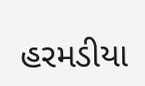હરમડીયા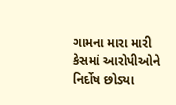ગામના મારા મારી કેસમાં આરોપીઓને નિર્દોષ છોડ્યા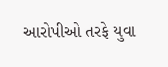આરોપીઓ તરફે યુવા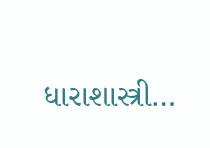ધારાશાસ્ત્રી…